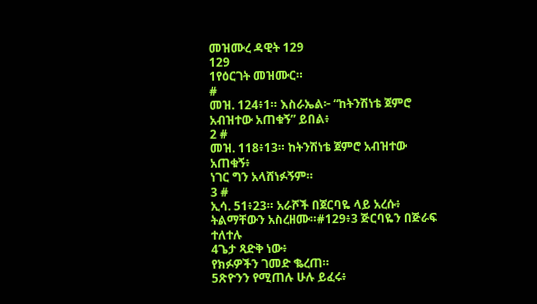መዝሙረ ዳዊት 129
129
1የዕርገት መዝሙር።
#
መዝ. 124፥1። እስራኤል፦ “ከትንሽነቴ ጀምሮ አብዝተው አጠቁኝ” ይበል፥
2 #
መዝ. 118፥13። ከትንሽነቴ ጀምሮ አብዝተው አጠቁኝ፥
ነገር ግን አላሸነፉኝም።
3 #
ኢሳ. 51፥23። አራሾች በጀርባዬ ላይ አረሱ፥
ትልማቸውን አስረዘሙ።#129፥3 ጅርባዬን በጅራፍ ተለተሉ
4ጌታ ጻድቅ ነው፥
የክፉዎችን ገመድ ቈረጠ።
5ጽዮንን የሚጠሉ ሁሉ ይፈሩ፥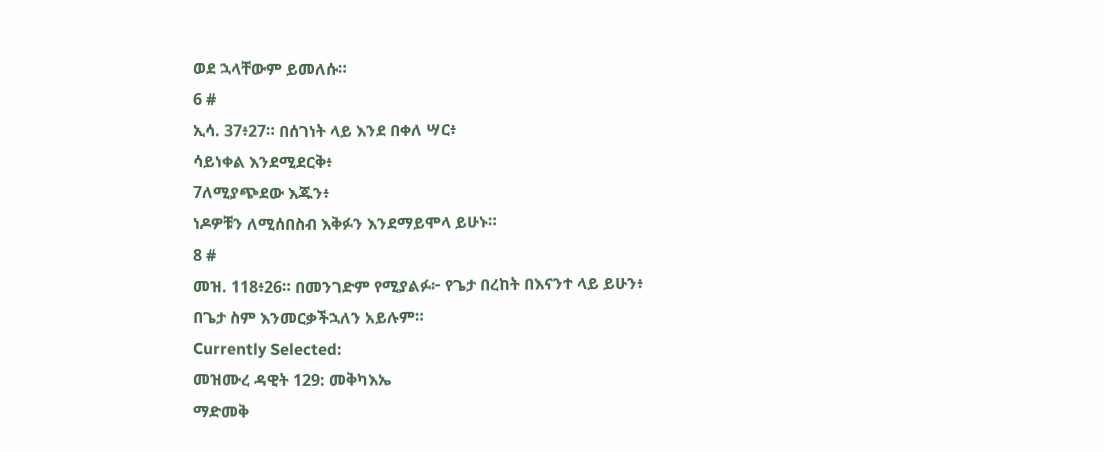ወደ ኋላቸውም ይመለሱ።
6 #
ኢሳ. 37፥27። በሰገነት ላይ እንደ በቀለ ሣር፥
ሳይነቀል እንደሚደርቅ፥
7ለሚያጭደው እጁን፥
ነዶዎቹን ለሚሰበስብ እቅፉን እንደማይሞላ ይሁኑ።
8 #
መዝ. 118፥26። በመንገድም የሚያልፉ፦ የጌታ በረከት በእናንተ ላይ ይሁን፥
በጌታ ስም እንመርቃችኋለን አይሉም።
Currently Selected:
መዝሙረ ዳዊት 129: መቅካእኤ
ማድመቅ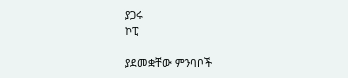ያጋሩ
ኮፒ

ያደመቋቸው ምንባቦች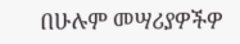በሁሉም መሣሪያዎችዎ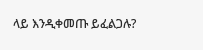ላይ እንዲቀመጡ ይፈልጋሉ?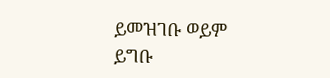ይመዝገቡ ወይም ይግቡ